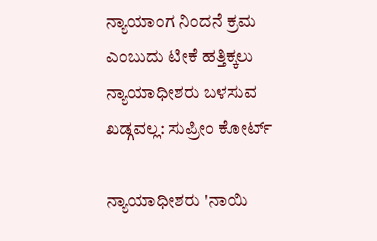ನ್ಯಾಯಾಂಗ ನಿಂದನೆ ಕ್ರಮ ಎಂಬುದು ಟೀಕೆ ಹತ್ತಿಕ್ಕಲು ನ್ಯಾಯಾಧೀಶರು ಬಳಸುವ ಖಡ್ಗವಲ್ಲ: ಸುಪ್ರೀಂ ಕೋರ್ಟ್‌

ನ್ಯಾಯಾಧೀಶರು 'ನಾಯಿ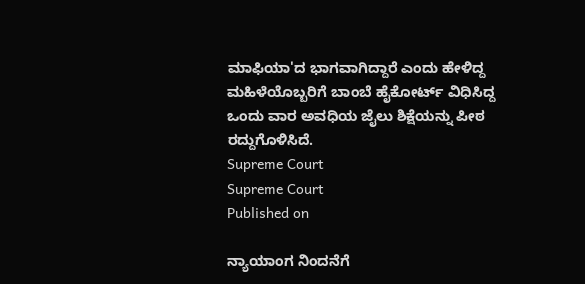ಮಾಫಿಯಾ'ದ ಭಾಗವಾಗಿದ್ದಾರೆ ಎಂದು ಹೇಳಿದ್ದ ಮಹಿಳೆಯೊಬ್ಬರಿಗೆ ಬಾಂಬೆ ಹೈಕೋರ್ಟ್ ವಿಧಿಸಿದ್ದ ಒಂದು ವಾರ ಅವಧಿಯ ಜೈಲು ಶಿಕ್ಷೆಯನ್ನು ಪೀಠ ರದ್ದುಗೊಳಿಸಿದೆ.
Supreme Court
Supreme Court
Published on

ನ್ಯಾಯಾಂಗ ನಿಂದನೆಗೆ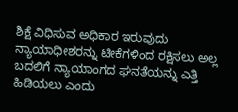ಶಿಕ್ಷೆ ವಿಧಿಸುವ ಅಧಿಕಾರ ಇರುವುದು ನ್ಯಾಯಾಧೀಶರನ್ನು ಟೀಕೆಗಳಿಂದ ರಕ್ಷಿಸಲು ಅಲ್ಲ ಬದಲಿಗೆ ನ್ಯಾಯಾಂಗದ ಘನತೆಯನ್ನು ಎತ್ತಿ ಹಿಡಿಯಲು ಎಂದು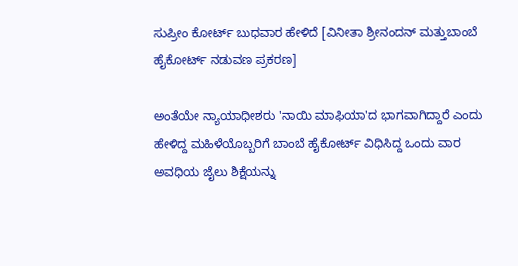ಸುಪ್ರೀಂ ಕೋರ್ಟ್‌ ಬುಧವಾರ ಹೇಳಿದೆ [ವಿನೀತಾ ಶ್ರೀನಂದನ್ ಮತ್ತುಬಾಂಬೆ ಹೈಕೋರ್ಟ್‌ ನಡುವಣ ಪ್ರಕರಣ]

ಅಂತೆಯೇ ನ್ಯಾಯಾಧೀಶರು 'ನಾಯಿ ಮಾಫಿಯಾ'ದ ಭಾಗವಾಗಿದ್ದಾರೆ ಎಂದು ಹೇಳಿದ್ದ ಮಹಿಳೆಯೊಬ್ಬರಿಗೆ ಬಾಂಬೆ ಹೈಕೋರ್ಟ್ ವಿಧಿಸಿದ್ದ ಒಂದು ವಾರ ಅವಧಿಯ ಜೈಲು ಶಿಕ್ಷೆಯನ್ನು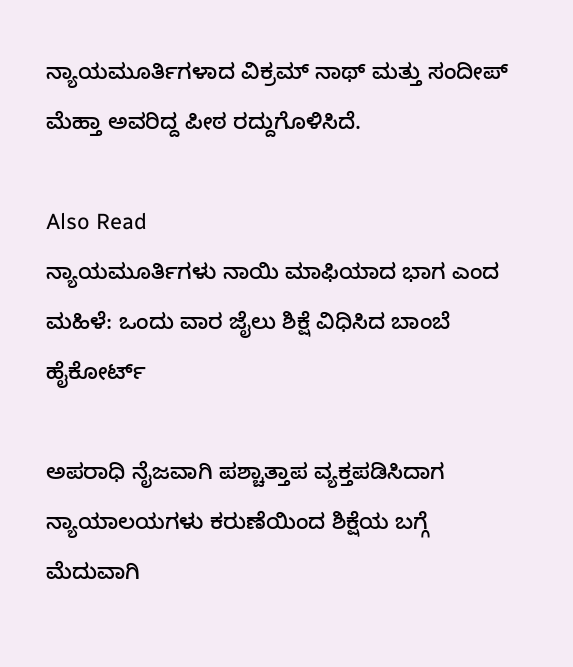ನ್ಯಾಯಮೂರ್ತಿಗಳಾದ ವಿಕ್ರಮ್ ನಾಥ್ ಮತ್ತು ಸಂದೀಪ್ ಮೆಹ್ತಾ ಅವರಿದ್ದ ಪೀಠ ರದ್ದುಗೊಳಿಸಿದೆ.

Also Read
ನ್ಯಾಯಮೂರ್ತಿಗಳು ನಾಯಿ ಮಾಫಿಯಾದ ಭಾಗ ಎಂದ ಮಹಿಳೆ: ಒಂದು ವಾರ ಜೈಲು ಶಿಕ್ಷೆ ವಿಧಿಸಿದ ಬಾಂಬೆ ಹೈಕೋರ್ಟ್

ಅಪರಾಧಿ ನೈಜವಾಗಿ ಪಶ್ಚಾತ್ತಾಪ ವ್ಯಕ್ತಪಡಿಸಿದಾಗ ನ್ಯಾಯಾಲಯಗಳು ಕರುಣೆಯಿಂದ ಶಿಕ್ಷೆಯ ಬಗ್ಗೆ ಮೆದುವಾಗಿ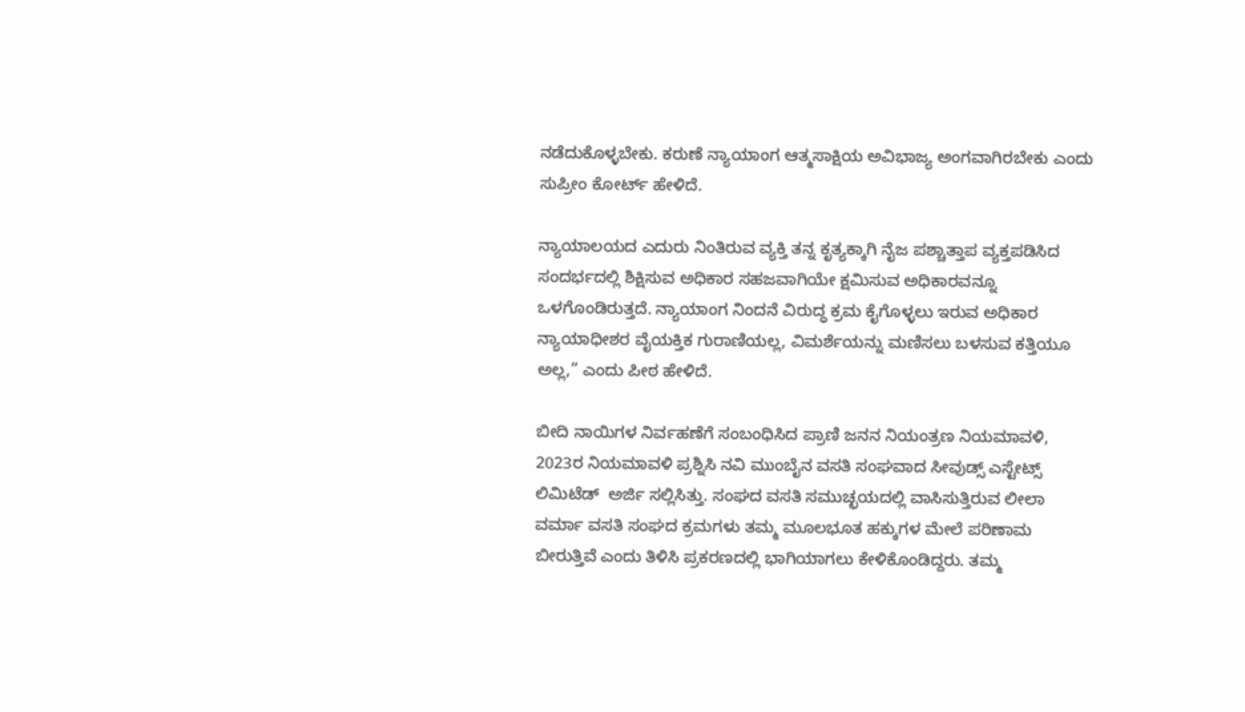ನಡೆದುಕೊಳ್ಳಬೇಕು. ಕರುಣೆ ನ್ಯಾಯಾಂಗ ಆತ್ಮಸಾಕ್ಷಿಯ ಅವಿಭಾಜ್ಯ ಅಂಗವಾಗಿರಬೇಕು ಎಂದು ಸುಪ್ರೀಂ ಕೋರ್ಟ್‌ ಹೇಳಿದೆ.

ನ್ಯಾಯಾಲಯದ ಎದುರು ನಿಂತಿರುವ ವ್ಯಕ್ತಿ ತನ್ನ ಕೃತ್ಯಕ್ಕಾಗಿ ನೈಜ ಪಶ್ಚಾತ್ತಾಪ ವ್ಯಕ್ತಪಡಿಸಿದ ಸಂದರ್ಭದಲ್ಲಿ ಶಿಕ್ಷಿಸುವ ಅಧಿಕಾರ ಸಹಜವಾಗಿಯೇ ಕ್ಷಮಿಸುವ ಅಧಿಕಾರವನ್ನೂ ಒಳಗೊಂಡಿರುತ್ತದೆ. ನ್ಯಾಯಾಂಗ ನಿಂದನೆ ವಿರುದ್ಧ ಕ್ರಮ ಕೈಗೊಳ್ಳಲು ಇರುವ ಅಧಿಕಾರ ನ್ಯಾಯಾಧೀಶರ ವೈಯಕ್ತಿಕ ಗುರಾಣಿಯಲ್ಲ, ವಿಮರ್ಶೆಯನ್ನು ಮಣಿಸಲು ಬಳಸುವ ಕತ್ತಿಯೂ ಅಲ್ಲ,” ಎಂದು ಪೀಠ ಹೇಳಿದೆ.

ಬೀದಿ ನಾಯಿಗಳ ನಿರ್ವಹಣೆಗೆ ಸಂಬಂಧಿಸಿದ ಪ್ರಾಣಿ ಜನನ ನಿಯಂತ್ರಣ ನಿಯಮಾವಳಿ, 2023ರ ನಿಯಮಾವಳಿ ಪ್ರಶ್ನಿಸಿ ನವಿ ಮುಂಬೈನ ವಸತಿ ಸಂಘವಾದ ಸೀವುಡ್ಸ್ ಎಸ್ಟೇಟ್ಸ್ ಲಿಮಿಟೆಡ್  ಅರ್ಜಿ ಸಲ್ಲಿಸಿತ್ತು. ಸಂಘದ ವಸತಿ ಸಮುಚ್ಛಯದಲ್ಲಿ ವಾಸಿಸುತ್ತಿರುವ ಲೀಲಾ ವರ್ಮಾ ವಸತಿ ಸಂಘದ ಕ್ರಮಗಳು ತಮ್ಮ ಮೂಲಭೂತ ಹಕ್ಕುಗಳ ಮೇಲೆ ಪರಿಣಾಮ ಬೀರುತ್ತಿವೆ ಎಂದು ತಿಳಿಸಿ ಪ್ರಕರಣದಲ್ಲಿ ಭಾಗಿಯಾಗಲು ಕೇಳಿಕೊಂಡಿದ್ದರು. ತಮ್ಮ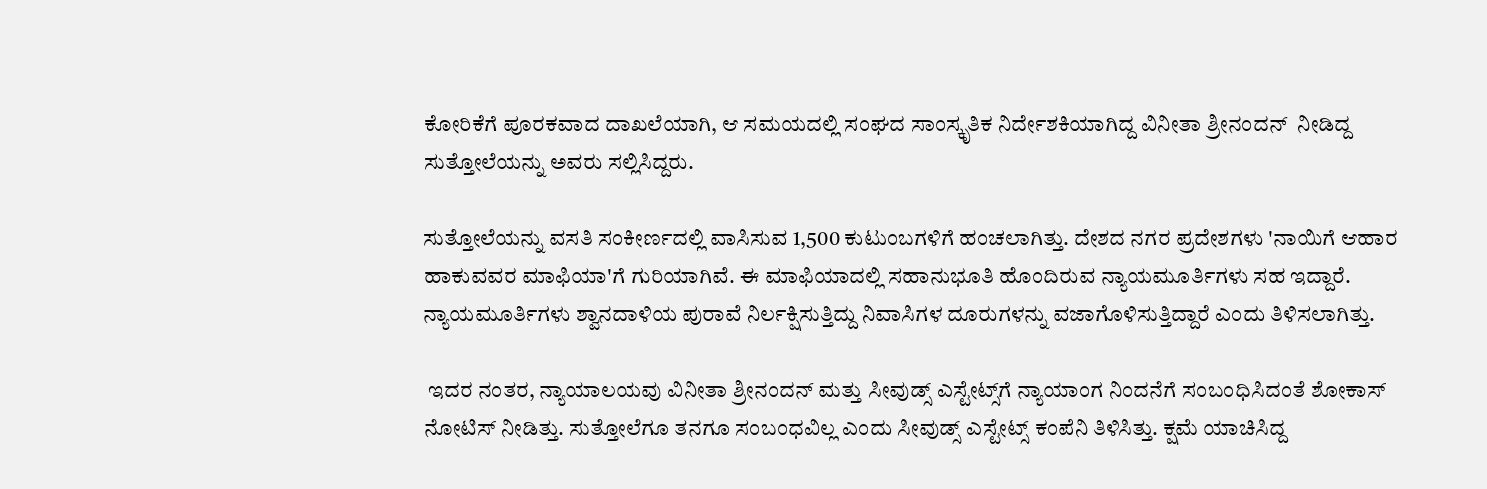ಕೋರಿಕೆಗೆ ಪೂರಕವಾದ ದಾಖಲೆಯಾಗಿ, ಆ ಸಮಯದಲ್ಲಿ ಸಂಘದ ಸಾಂಸ್ಕೃತಿಕ ನಿರ್ದೇಶಕಿಯಾಗಿದ್ದ ವಿನೀತಾ ಶ್ರೀನಂದನ್  ನೀಡಿದ್ದ ಸುತ್ತೋಲೆಯನ್ನು ಅವರು ಸಲ್ಲಿಸಿದ್ದರು.

ಸುತ್ತೋಲೆಯನ್ನು ವಸತಿ ಸಂಕೀರ್ಣದಲ್ಲಿ ವಾಸಿಸುವ 1,500 ಕುಟುಂಬಗಳಿಗೆ ಹಂಚಲಾಗಿತ್ತು. ದೇಶದ ನಗರ ಪ್ರದೇಶಗಳು 'ನಾಯಿಗೆ ಆಹಾರ ಹಾಕುವವರ ಮಾಫಿಯಾ'ಗೆ ಗುರಿಯಾಗಿವೆ. ಈ ಮಾಫಿಯಾದಲ್ಲಿ ಸಹಾನುಭೂತಿ ಹೊಂದಿರುವ ನ್ಯಾಯಮೂರ್ತಿಗಳು ಸಹ ಇದ್ದಾರೆ. ನ್ಯಾಯಮೂರ್ತಿಗಳು ಶ್ವಾನದಾಳಿಯ ಪುರಾವೆ ನಿರ್ಲಕ್ಷಿಸುತ್ತಿದ್ದು ನಿವಾಸಿಗಳ ದೂರುಗಳನ್ನು ವಜಾಗೊಳಿಸುತ್ತಿದ್ದಾರೆ ಎಂದು ತಿಳಿಸಲಾಗಿತ್ತು.

 ಇದರ ನಂತರ, ನ್ಯಾಯಾಲಯವು ವಿನೀತಾ ಶ್ರೀನಂದನ್ ಮತ್ತು ಸೀವುಡ್ಸ್ ಎಸ್ಟೇಟ್ಸ್‌ಗೆ ನ್ಯಾಯಾಂಗ ನಿಂದನೆಗೆ ಸಂಬಂಧಿಸಿದಂತೆ ಶೋಕಾಸ್‌ ನೋಟಿಸ್‌ ನೀಡಿತ್ತು. ಸುತ್ತೋಲೆಗೂ ತನಗೂ ಸಂಬಂಧವಿಲ್ಲ ಎಂದು ಸೀವುಡ್ಸ್‌ ಎಸ್ಟೇಟ್ಸ್‌ ಕಂಪೆನಿ ತಿಳಿಸಿತ್ತು. ಕ್ಷಮೆ ಯಾಚಿಸಿದ್ದ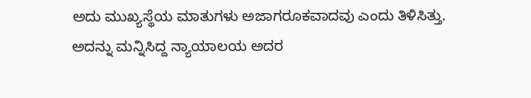ಅದು ಮುಖ್ಯಸ್ಥೆಯ ಮಾತುಗಳು ಅಜಾಗರೂಕವಾದವು ಎಂದು ತಿಳಿಸಿತ್ತು. ಅದನ್ನು ಮನ್ನಿಸಿದ್ದ ನ್ಯಾಯಾಲಯ ಅದರ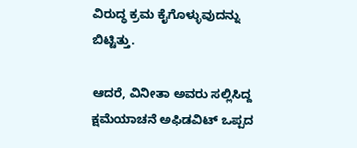ವಿರುದ್ಧ ಕ್ರಮ ಕೈಗೊಳ್ಳುವುದನ್ನು ಬಿಟ್ಟಿತ್ತು.

ಆದರೆ, ವಿನೀತಾ ಅವರು ಸಲ್ಲಿಸಿದ್ದ ಕ್ಷಮೆಯಾಚನೆ ಅಫಿಡವಿಟ್‌ ಒಪ್ಪದ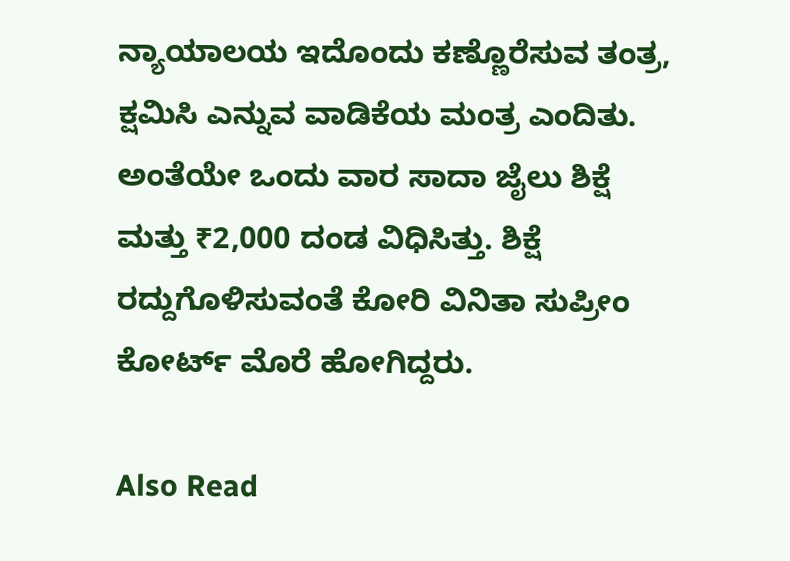ನ್ಯಾಯಾಲಯ ಇದೊಂದು ಕಣ್ಣೊರೆಸುವ ತಂತ್ರ, ಕ್ಷಮಿಸಿ ಎನ್ನುವ ವಾಡಿಕೆಯ ಮಂತ್ರ ಎಂದಿತು. ಅಂತೆಯೇ ಒಂದು ವಾರ ಸಾದಾ ಜೈಲು ಶಿಕ್ಷೆ ಮತ್ತು ₹2,000 ದಂಡ ವಿಧಿಸಿತ್ತು. ಶಿಕ್ಷೆ ರದ್ದುಗೊಳಿಸುವಂತೆ ಕೋರಿ ವಿನಿತಾ ಸುಪ್ರೀಂ ಕೋರ್ಟ್‌ ಮೊರೆ ಹೋಗಿದ್ದರು.

Also Read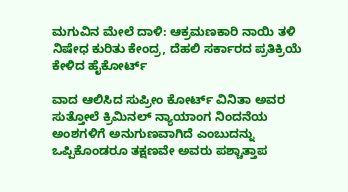ಮಗುವಿನ ಮೇಲೆ ದಾಳಿ: ಆಕ್ರಮಣಕಾರಿ ನಾಯಿ ತಳಿ ನಿಷೇಧ ಕುರಿತು ಕೇಂದ್ರ, ದೆಹಲಿ ಸರ್ಕಾರದ ಪ್ರತಿಕ್ರಿಯೆ ಕೇಳಿದ ಹೈಕೋರ್ಟ್

ವಾದ ಆಲಿಸಿದ ಸುಪ್ರೀಂ ಕೋರ್ಟ್‌ ವಿನಿತಾ ಅವರ ಸುತ್ತೋಲೆ ಕ್ರಿಮಿನಲ್‌ ನ್ಯಾಯಾಂಗ ನಿಂದನೆಯ ಅಂಶಗಳಿಗೆ ಅನುಗುಣವಾಗಿದೆ ಎಂಬುದನ್ನು ಒಪ್ಪಿಕೊಂಡರೂ ತಕ್ಷಣವೇ ಅವರು ಪಶ್ಚಾತ್ತಾಪ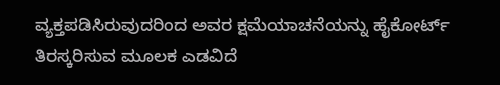ವ್ಯಕ್ತಪಡಿಸಿರುವುದರಿಂದ ಅವರ ಕ್ಷಮೆಯಾಚನೆಯನ್ನು ಹೈಕೋರ್ಟ್‌ ತಿರಸ್ಕರಿಸುವ ಮೂಲಕ ಎಡವಿದೆ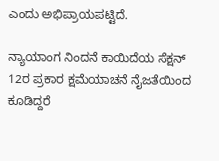ಎಂದು ಅಭಿಪ್ರಾಯಪಟ್ಟಿದೆ.

ನ್ಯಾಯಾಂಗ ನಿಂದನೆ ಕಾಯಿದೆಯ ಸೆಕ್ಷನ್‌ 12ರ ಪ್ರಕಾರ ಕ್ಷಮೆಯಾಚನೆ ನೈಜತೆಯಿಂದ ಕೂಡಿದ್ದರೆ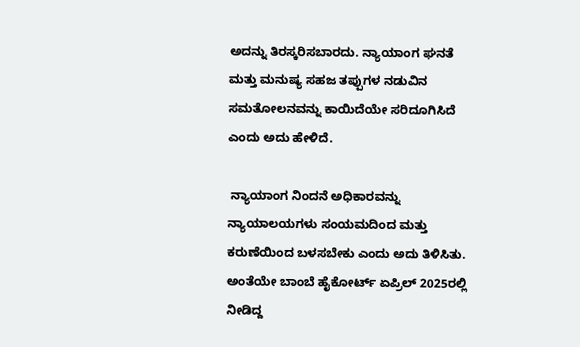ಅದನ್ನು ತಿರಸ್ಕರಿಸಬಾರದು. ನ್ಯಾಯಾಂಗ ಘನತೆ ಮತ್ತು ಮನುಷ್ಯ ಸಹಜ ತಪ್ಪುಗಳ ನಡುವಿನ ಸಮತೋಲನವನ್ನು ಕಾಯಿದೆಯೇ ಸರಿದೂಗಿಸಿದೆ ಎಂದು ಅದು ಹೇಳಿದೆ.

 ನ್ಯಾಯಾಂಗ ನಿಂದನೆ ಅಧಿಕಾರವನ್ನು ನ್ಯಾಯಾಲಯಗಳು ಸಂಯಮದಿಂದ ಮತ್ತು ಕರುಣೆಯಿಂದ ಬಳಸಬೇಕು ಎಂದು ಅದು ತಿಳಿಸಿತು. ಅಂತೆಯೇ ಬಾಂಬೆ ಹೈಕೋರ್ಟ್‌ ಏಪ್ರಿಲ್ 2025ರಲ್ಲಿ ನೀಡಿದ್ದ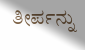ತೀರ್ಪನ್ನು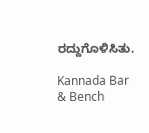ರದ್ದುಗೊಳಿಸಿತು.

Kannada Bar & Bench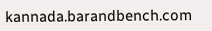kannada.barandbench.com